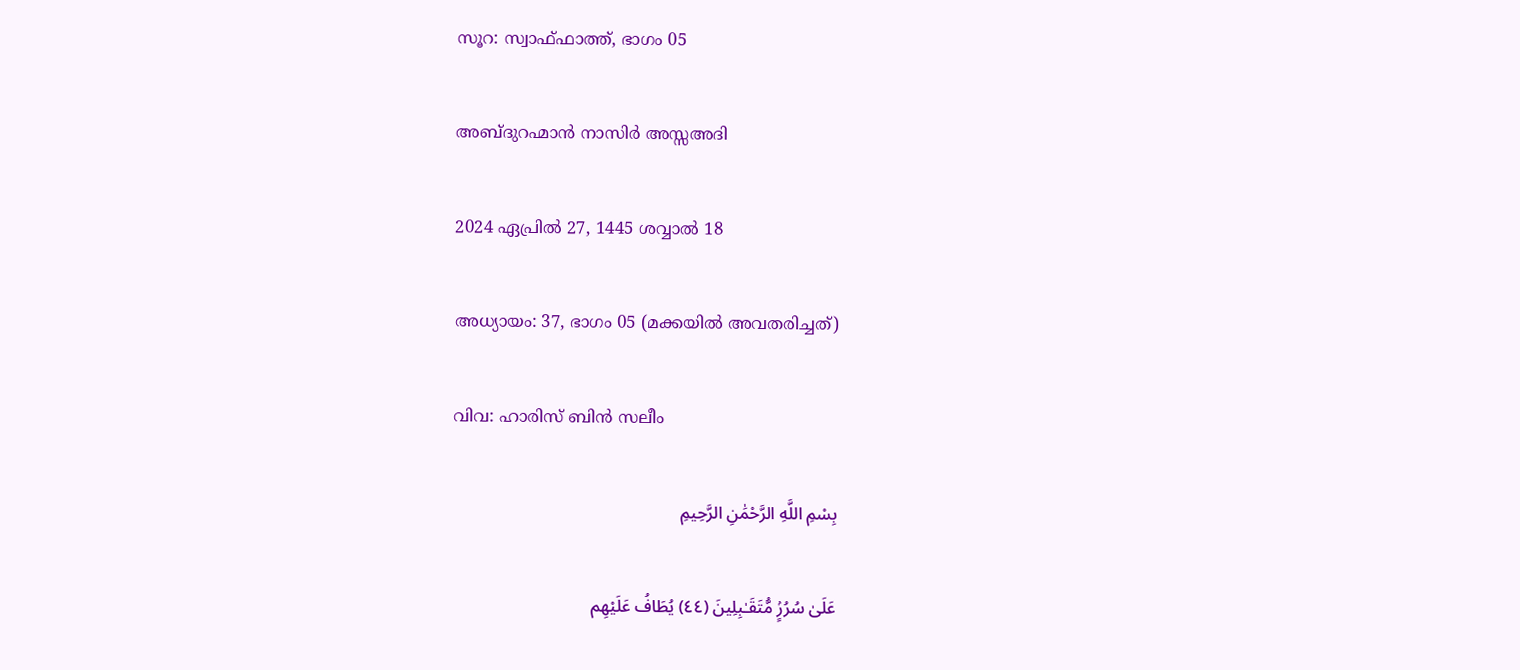സൂറ: സ്വാഫ്ഫാത്ത്, ഭാഗം 05

അബ്ദുറഹ്മാന്‍ നാസിര്‍ അസ്സഅദി

2024 ഏപ്രിൽ 27, 1445 ശവ്വാൽ 18

അധ്യായം: 37, ഭാഗം 05 (മക്കയില്‍ അവതരിച്ചത്)

വിവ: ഹാരിസ് ബിന്‍ സലീം

بِسْمِ اللَّهِ الرَّحْمَٰنِ الرَّحِيمِ

عَلَىٰ سُرُرٍۢ مُّتَقَـٰبِلِينَ (٤٤) يُطَافُ عَلَيْهِم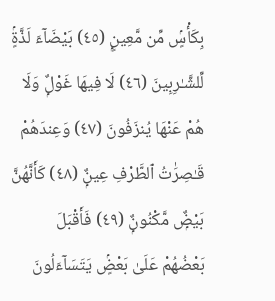بِكَأْسٍۢ مِّن مَّعِينٍۭ (٤٥) بَيْضَآءَ لَذَّةٍۢ لِّلشَّـٰرِبِينَ (٤٦) لَا فِيهَا غَوْلٌۭ وَلَا هُمْ عَنْهَا يُنزَفُونَ (٤٧) وَعِندَهُمْ قَـٰصِرَٰتُ ٱلطَّرْفِ عِينٌۭ (٤٨) كَأَنَّهُنَّ بَيْضٌۭ مَّكْنُونٌۭ (٤٩) فَأَقْبَلَ بَعْضُهُمْ عَلَىٰ بَعْضٍۢ يَتَسَآءَلُونَ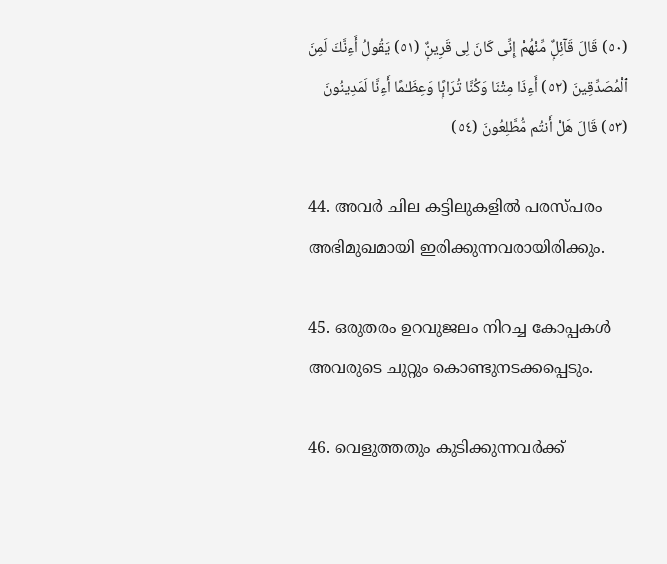(٥٠) قَالَ قَآئِلٌۭ مِّنْهُمْ إِنِّى كَانَ لِى قَرِينٌۭ (٥١) يَقُولُ أَءِنَّكَ لَمِنَ ٱلْمُصَدِّقِينَ (٥٢) أَءِذَا مِتْنَا وَكُنَّا تُرَابًۭا وَعِظَـٰمًا أَءِنَّا لَمَدِينُونَ (٥٣) قَالَ هَلْ أَنتُم مُّطَّلِعُونَ (٥٤)

44. അവർ ചില കട്ടിലുകളിൽ പരസ്പരം അഭിമുഖമായി ഇരിക്കുന്നവരായിരിക്കും.

45. ഒരുതരം ഉറവുജലം നിറച്ച കോപ്പകൾ അവരുടെ ചുറ്റും കൊണ്ടുനടക്കപ്പെടും.

46. വെളുത്തതും കുടിക്കുന്നവർക്ക്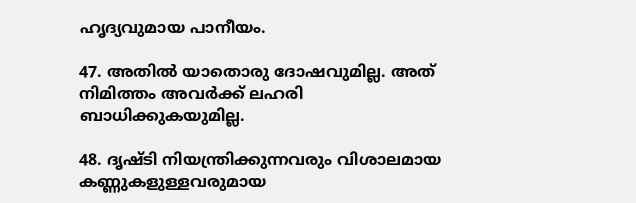ഹൃദ്യവുമായ പാനീയം.

47. അതിൽ യാതൊരു ദോഷവുമില്ല. അത് നിമിത്തം അവർക്ക് ലഹരി ബാധിക്കുകയുമില്ല.

48. ദൃഷ്ടി നിയന്ത്രിക്കുന്നവരും വിശാലമായ കണ്ണുകളുള്ളവരുമായ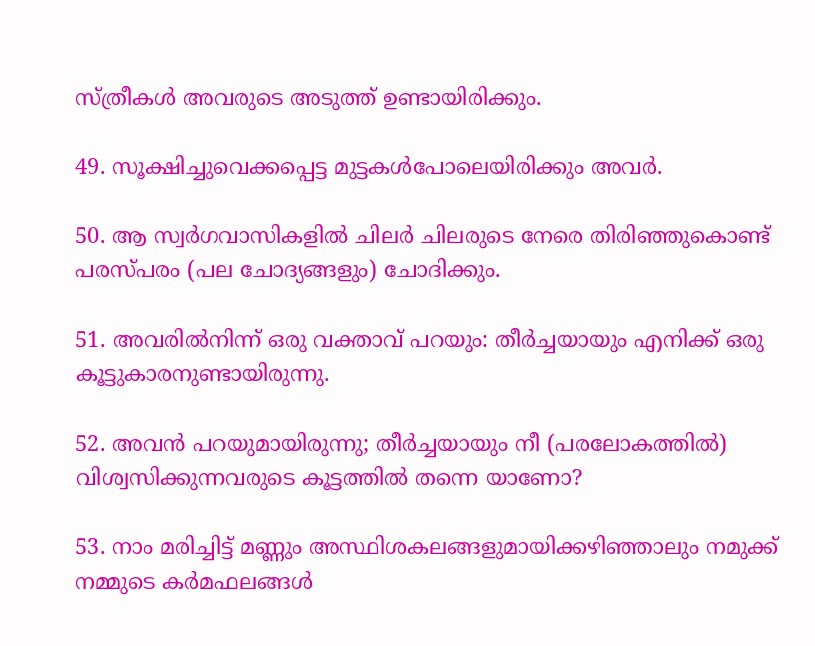സ്ത്രീകൾ അവരുടെ അടുത്ത് ഉണ്ടായിരിക്കും.

49. സൂക്ഷിച്ചുവെക്കപ്പെട്ട മുട്ടകൾപോലെയിരിക്കും അവർ.

50. ആ സ്വർഗവാസികളിൽ ചിലർ ചിലരുടെ നേരെ തിരിഞ്ഞുകൊണ്ട് പരസ്പരം (പല ചോദ്യങ്ങളും) ചോദിക്കും.

51. അവരിൽനിന്ന് ഒരു വക്താവ് പറയും: തീർച്ചയായും എനിക്ക് ഒരു കൂട്ടുകാരനുണ്ടായിരുന്നു.

52. അവൻ പറയുമായിരുന്നു; തീർച്ചയായും നീ (പരലോകത്തിൽ) വിശ്വസിക്കുന്നവരുടെ കൂട്ടത്തിൽ തന്നെ യാണോ?

53. നാം മരിച്ചിട്ട് മണ്ണും അസ്ഥിശകലങ്ങളുമായിക്കഴിഞ്ഞാലും നമുക്ക് നമ്മുടെ കർമഫലങ്ങൾ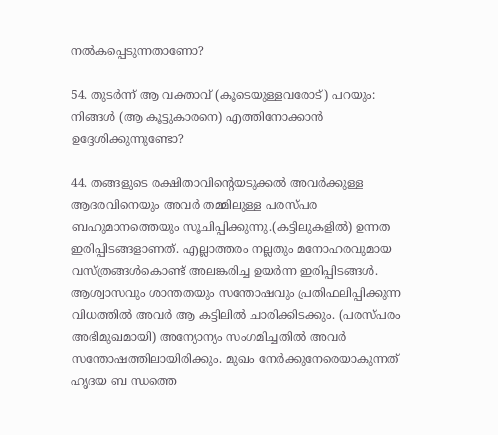നൽകപ്പെടുന്നതാണോ?

54. തുടർന്ന് ആ വക്താവ് (കൂടെയുള്ളവരോട്) പറയും: നിങ്ങൾ (ആ കൂട്ടുകാരനെ) എത്തിനോക്കാൻ ഉദ്ദേശിക്കുന്നുണ്ടോ?

44. തങ്ങളുടെ രക്ഷിതാവിന്റെയടുക്കൽ അവർക്കുള്ള ആദരവിനെയും അവർ തമ്മിലുള്ള പരസ്പര ബഹുമാനത്തെയും സൂചിപ്പിക്കുന്നു.(കട്ടിലുകളിൽ) ഉന്നത ഇരിപ്പിടങ്ങളാണത്. എല്ലാത്തരം നല്ലതും മനോഹരവുമായ വസ്ത്രങ്ങൾകൊണ്ട് അലങ്കരിച്ച ഉയർന്ന ഇരിപ്പിടങ്ങൾ. ആശ്വാസവും ശാന്തതയും സന്തോഷവും പ്രതിഫലിപ്പിക്കുന്ന വിധത്തിൽ അവർ ആ കട്ടിലിൽ ചാരിക്കിടക്കും. (പരസ്പരം അഭിമുഖമായി) അന്യോന്യം സംഗമിച്ചതിൽ അവർ സന്തോഷത്തിലായിരിക്കും. മുഖം നേർക്കുനേരെയാകുന്നത് ഹൃദയ ബ ന്ധത്തെ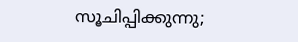സൂചിപ്പിക്കുന്നു;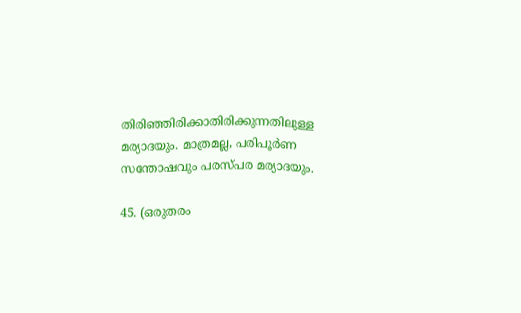തിരിഞ്ഞിരിക്കാതിരിക്കുന്നതിലുള്ള മര്യാദയും. മാത്രമല്ല, പരിപൂർണ സന്തോഷവും പരസ്പര മര്യാദയും.

45. (ഒരുതരം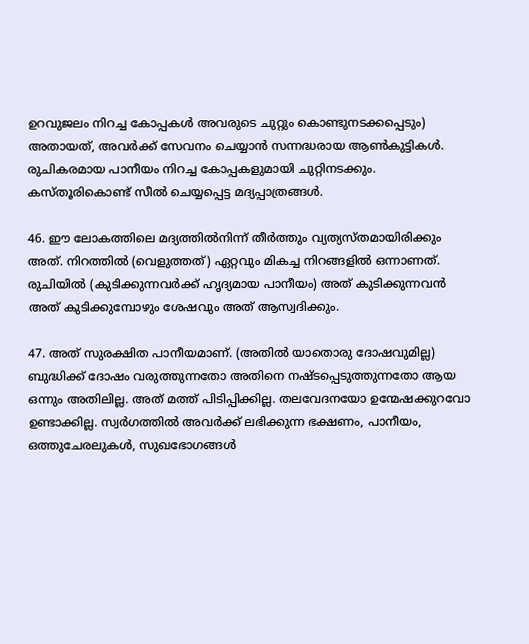ഉറവുജലം നിറച്ച കോപ്പകൾ അവരുടെ ചുറ്റും കൊണ്ടുനടക്കപ്പെടും) അതായത്, അവർക്ക് സേവനം ചെയ്യാൻ സന്നദ്ധരായ ആൺകുട്ടികൾ. രുചികരമായ പാനീയം നിറച്ച കോപ്പകളുമായി ചുറ്റിനടക്കും. കസ്തൂരികൊണ്ട് സീൽ ചെയ്യപ്പെട്ട മദ്യപ്പാത്രങ്ങൾ.

46. ഈ ലോകത്തിലെ മദ്യത്തിൽനിന്ന് തീർത്തും വ്യത്യസ്തമായിരിക്കും അത്. നിറത്തിൽ (വെളുത്തത്) ഏറ്റവും മികച്ച നിറങ്ങളിൽ ഒന്നാണത്. രുചിയിൽ (കുടിക്കുന്നവർക്ക് ഹൃദ്യമായ പാനീയം) അത് കുടിക്കുന്നവൻ അത് കുടിക്കുമ്പോഴും ശേഷവും അത് ആസ്വദിക്കും.

47. അത് സുരക്ഷിത പാനീയമാണ്. (അതിൽ യാതൊരു ദോഷവുമില്ല) ബുദ്ധിക്ക് ദോഷം വരുത്തുന്നതോ അതിനെ നഷ്ടപ്പെടുത്തുന്നതോ ആയ ഒന്നും അതിലില്ല. അത് മത്ത് പിടിപ്പിക്കില്ല. തലവേദനയോ ഉന്മേഷക്കുറവോ ഉണ്ടാക്കില്ല. സ്വർഗത്തിൽ അവർക്ക് ലഭിക്കുന്ന ഭക്ഷണം, പാനീയം, ഒത്തുചേരലുകൾ, സുഖഭോഗങ്ങൾ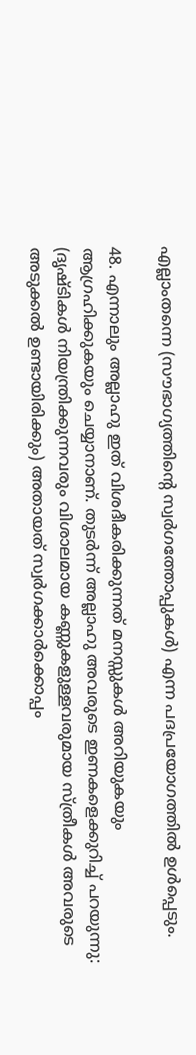എല്ലാംതന്നെ (സൗഭാഗ്യത്തിന്റെ സ്വർഗത്തോപ്പുകൾ) എന്ന പദപ്രയോഗത്തിൽ ഉൾപ്പെടും.

48. എന്നാലും അല്ലാഹു ഇത് വിശദീകരിക്കുന്നത് മനസ്സുകൾ അറിയുകയും ആഗ്രഹിക്കുകയും ചെയ്യാനാണ്. തുടർന്ന് അല്ലാഹു അവരുടെ ഇണകളെക്കുറിച്ച് പറയുന്നു: (ദൃഷ്ടികൾ നിയന്ത്രിക്കുന്നവരും വിശാലമായ കണ്ണുകളുള്ളവരുമായ സ്ത്രീകൾ അവരുടെ അടുക്കൽ ഉണ്ടായിരിക്കും) അതായത് സ്വർഗക്കാർക്കൊപ്പം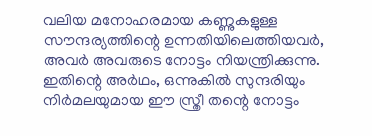വലിയ മനോഹരമായ കണ്ണുകളുള്ള സൗന്ദര്യത്തിന്റെ ഉന്നതിയിലെത്തിയവർ, അവർ അവരുടെ നോട്ടം നിയന്ത്രിക്കുന്നു. ഇതിന്റെ അർഥം, ഒന്നുകിൽ സുന്ദരിയും നിർമലയുമായ ഈ സ്ത്രീ തന്റെ നോട്ടം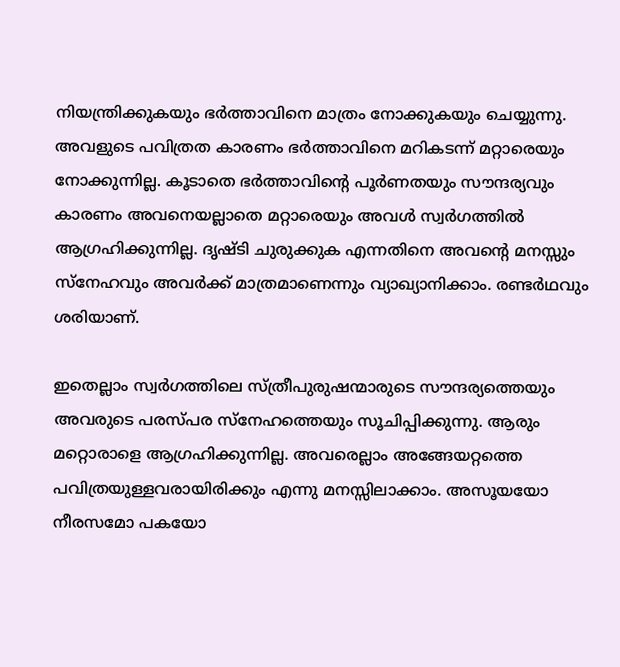നിയന്ത്രിക്കുകയും ഭർത്താവിനെ മാത്രം നോക്കുകയും ചെയ്യുന്നു. അവളുടെ പവിത്രത കാരണം ഭർത്താവിനെ മറികടന്ന് മറ്റാരെയും നോക്കുന്നില്ല. കൂടാതെ ഭർത്താവിന്റെ പൂർണതയും സൗന്ദര്യവും കാരണം അവനെയല്ലാതെ മറ്റാരെയും അവൾ സ്വർഗത്തിൽ ആഗ്രഹിക്കുന്നില്ല. ദൃഷ്ടി ചുരുക്കുക എന്നതിനെ അവന്റെ മനസ്സും സ്‌നേഹവും അവർക്ക് മാത്രമാണെന്നും വ്യാഖ്യാനിക്കാം. രണ്ടർഥവും ശരിയാണ്.

ഇതെല്ലാം സ്വർഗത്തിലെ സ്ത്രീപുരുഷന്മാരുടെ സൗന്ദര്യത്തെയും അവരുടെ പരസ്പര സ്‌നേഹത്തെയും സൂചിപ്പിക്കുന്നു. ആരും മറ്റൊരാളെ ആഗ്രഹിക്കുന്നില്ല. അവരെല്ലാം അങ്ങേയറ്റത്തെ പവിത്രയുള്ളവരായിരിക്കും എന്നു മനസ്സിലാക്കാം. അസൂയയോ നീരസമോ പകയോ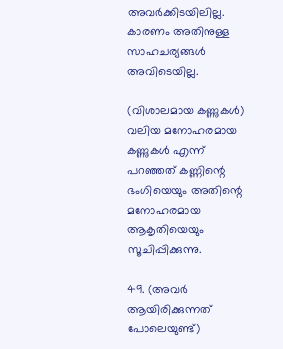അവർക്കിടയിലില്ല. കാരണം അതിനുള്ള സാഹചര്യങ്ങൾ അവിടെയില്ല.

(വിശാലമായ കണ്ണുകൾ) വലിയ മനോഹരമായ കണ്ണുകൾ എന്ന് പറഞ്ഞത് കണ്ണിന്റെ ഭംഗിയെയും അതിന്റെ മനോഹരമായ ആകൃതിയെയും സൂചിപ്പിക്കുന്നു.

49. (അവർ ആയിരിക്കുന്നത് പോലെയുണ്ട്)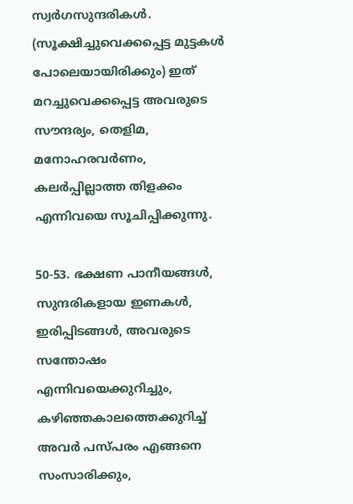സ്വർഗസുന്ദരികൾ. (സൂക്ഷിച്ചുവെക്കപ്പെട്ട മുട്ടകൾ പോലെയായിരിക്കും) ഇത് മറച്ചുവെക്കപ്പെട്ട അവരുടെ സൗന്ദര്യം, തെളിമ, മനോഹരവർണം, കലർപ്പില്ലാത്ത തിളക്കം എന്നിവയെ സൂചിപ്പിക്കുന്നു.

50-53. ഭക്ഷണ പാനീയങ്ങൾ, സുന്ദരികളായ ഇണകൾ, ഇരിപ്പിടങ്ങൾ, അവരുടെ സന്തോഷം എന്നിവയെക്കുറിച്ചും, കഴിഞ്ഞകാലത്തെക്കുറിച്ച് അവർ പസ്പരം എങ്ങനെ സംസാരിക്കും,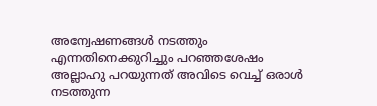അന്വേഷണങ്ങൾ നടത്തും എന്നതിനെക്കുറിച്ചും പറഞ്ഞശേഷം അല്ലാഹു പറയുന്നത് അവിടെ വെച്ച് ഒരാൾ നടത്തുന്ന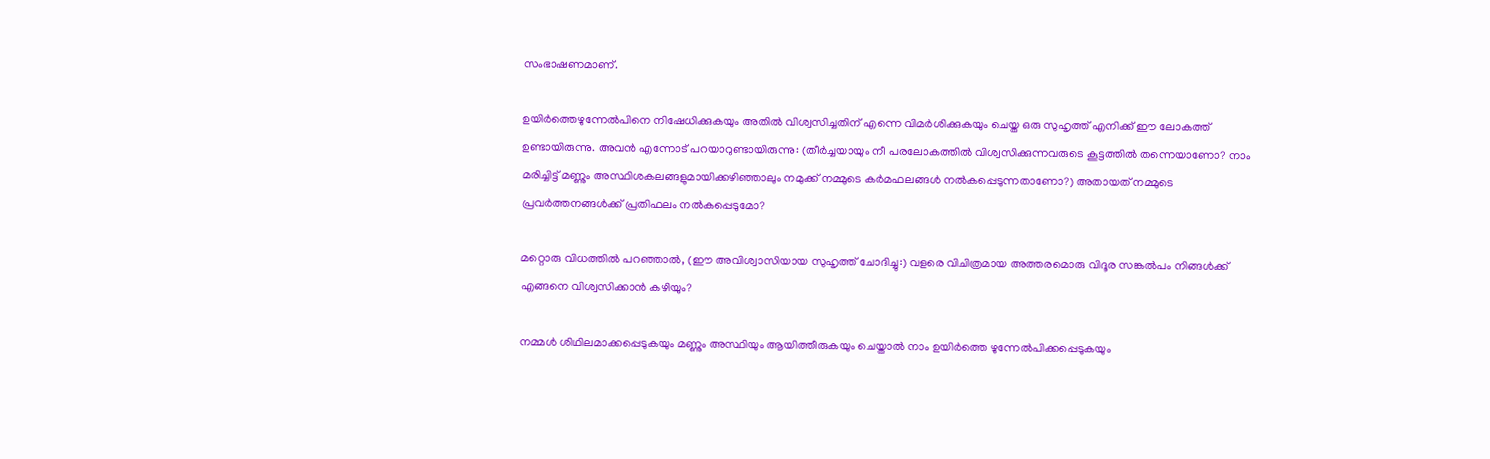സംഭാഷണമാണ്.

ഉയിർത്തെഴുന്നേൽപിനെ നിഷേധിക്കുകയും അതിൽ വിശ്വസിച്ചതിന് എന്നെ വിമർശിക്കുകയും ചെയ്ത ഒരു സുഹൃത്ത് എനിക്ക് ഈ ലോകത്ത് ഉണ്ടായിരുന്നു. അവൻ എന്നോട് പറയാറുണ്ടായിരുന്നു: (തീർച്ചയായും നീ പരലോകത്തിൽ വിശ്വസിക്കുന്നവരുടെ കൂട്ടത്തിൽ തന്നെയാണോ? നാം മരിച്ചിട്ട് മണ്ണും അസ്ഥിശകലങ്ങളുമായിക്കഴിഞ്ഞാലും നമുക്ക് നമ്മുടെ കർമഫലങ്ങൾ നൽകപ്പെടുന്നതാണോ?) അതായത് നമ്മുടെ പ്രവർത്തനങ്ങൾക്ക് പ്രതിഫലം നൽകപ്പെടുമോ?

മറ്റൊരു വിധത്തിൽ പറഞ്ഞാൽ, (ഈ അവിശ്വാസിയായ സുഹൃത്ത് ചോദിച്ചു:) വളരെ വിചിത്രമായ അത്തരമൊരു വിദൂര സങ്കൽപം നിങ്ങൾക്ക് എങ്ങനെ വിശ്വസിക്കാൻ കഴിയും?

നമ്മൾ ശിഥിലമാക്കപ്പെടുകയും മണ്ണും അസ്ഥിയും ആയിത്തീരുകയും ചെയ്താൽ നാം ഉയിർത്തെ ഴുന്നേൽപിക്കപ്പെടുകയും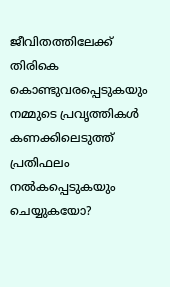ജീവിതത്തിലേക്ക് തിരികെ കൊണ്ടുവരപ്പെടുകയും നമ്മുടെ പ്രവൃത്തികൾ കണക്കിലെടുത്ത് പ്രതിഫലം നൽകപ്പെടുകയും ചെയ്യുകയോ?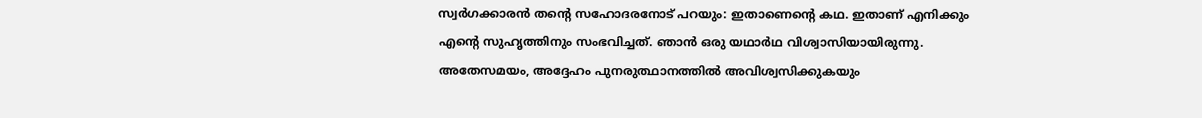സ്വർഗക്കാരൻ തന്റെ സഹോദരനോട് പറയും: ഇതാണെന്റെ കഥ. ഇതാണ് എനിക്കും എന്റെ സുഹൃത്തിനും സംഭവിച്ചത്. ഞാൻ ഒരു യഥാർഥ വിശ്വാസിയായിരുന്നു. അതേസമയം, അദ്ദേഹം പുനരുത്ഥാനത്തിൽ അവിശ്വസിക്കുകയും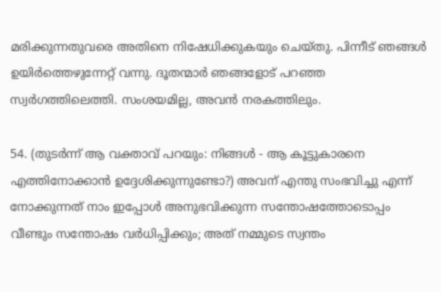മരിക്കുന്നതുവരെ അതിനെ നിഷേധിക്കുകയും ചെയ്തു. പിന്നീട് ഞങ്ങൾ ഉയിർത്തെഴുന്നേറ്റ് വന്നു. ദൂതന്മാർ ഞങ്ങളോട് പറഞ്ഞ സ്വർഗത്തിലെത്തി. സംശയമില്ല, അവൻ നരകത്തിലും.

54. (തുടർന്ന് ആ വക്താവ് പറയും: നിങ്ങൾ - ആ കൂട്ടുകാരനെ എത്തിനോക്കാൻ ഉദ്ദേശിക്കുന്നുണ്ടോ?) അവന് എന്തു സംഭവിച്ചു എന്ന് നോക്കുന്നത് നാം ഇപ്പോൾ അനുഭവിക്കുന്ന സന്തോഷത്തോടൊപ്പം വീണ്ടും സന്തോഷം വർധിപ്പിക്കും; അത് നമ്മുടെ സ്വന്തം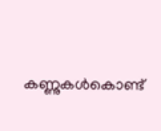കണ്ണുകൾകൊണ്ട്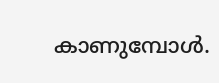കാണുമ്പോൾ.